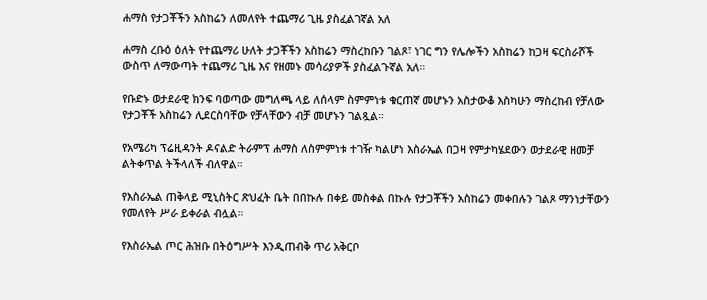ሐማስ የታጋቾችን አስከሬን ለመለየት ተጨማሪ ጊዜ ያስፈልገኛል አለ

ሐማስ ረቡዕ ዕለት የተጨማሪ ሁለት ታጋቾችን አስከሬን ማስረከቡን ገልጾ፣ ነገር ግን የሌሎችን አስከሬን ከጋዛ ፍርስራሾች ውስጥ ለማውጣት ተጨማሪ ጊዜ እና የዘመኑ መሳሪያዎች ያስፈልጉኛል አለ።

የቡድኑ ወታደራዊ ክንፍ ባወጣው መግለጫ ላይ ለሰላም ስምምነቱ ቁርጠኛ መሆኑን አስታውቆ እስካሁን ማስረከብ የቻለው የታጋቾች አስከሬን ሊደርስባቸው የቻላቸውን ብቻ መሆኑን ገልጿል።

የአሜሪካ ፕሬዚዳንት ዶናልድ ትራምፕ ሐማስ ለስምምነቱ ተገዥ ካልሆነ እስራኤል በጋዛ የምታካሄደውን ወታደራዊ ዘመቻ ልትቀጥል ትችላለች ብለዋል።

የእስራኤል ጠቅላይ ሚኒስትር ጽህፈት ቤት በበኩሉ በቀይ መስቀል በኩሉ የታጋቾችን አስከሬን መቀበሉን ገልጾ ማንነታቸውን የመለየት ሥራ ይቀራል ብሏል።

የእስራኤል ጦር ሕዝቡ በትዕግሥት እንዲጠብቅ ጥሪ አቅርቦ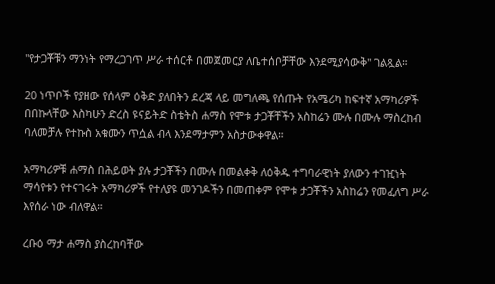"የታጋቾቹን ማንነት የማረጋገጥ ሥራ ተሰርቶ በመጀመርያ ለቤተሰቦቻቸው እንደሚያሳውቅ" ገልጿል።

20 ነጥቦች የያዘው የሰላም ዕቅድ ያለበትን ደረጃ ላይ መግለጫ የሰጡት የአሜሪካ ከፍተኛ አማካሪዎች በበኩላቸው እስካሁን ድረስ ዩናይትድ ስቴትስ ሐማስ የሞቱ ታጋቾቸችን አስከሬን ሙሉ በሙሉ ማስረከብ ባለመቻሉ የተኩስ አቁሙን ጥሷል ብላ እንደማታምን አስታውቀዋል።

አማካሪዎቹ ሐማስ በሕይወት ያሉ ታጋቾችን በሙሉ በመልቀቅ ለዕቅዱ ተግባራዊነት ያለውን ተገዢነት ማሳየቱን የተናገሩት አማካሪዎች የተለያዩ መንገዶችን በመጠቀም የሞቱ ታጋቾችን አስከሬን የመፈለግ ሥራ እየሰራ ነው ብለዋል።

ረቡዕ ማታ ሐማስ ያስረከባቸው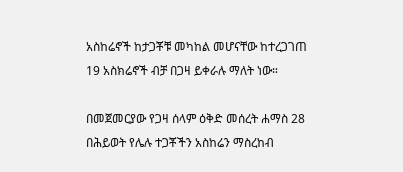አስከሬኖች ከታጋቾቹ መካከል መሆናቸው ከተረጋገጠ 19 አስክሬኖች ብቻ በጋዛ ይቀራሉ ማለት ነው።

በመጀመርያው የጋዛ ሰላም ዕቅድ መሰረት ሐማስ 28 በሕይወት የሌሉ ተጋቾችን አስከሬን ማስረከብ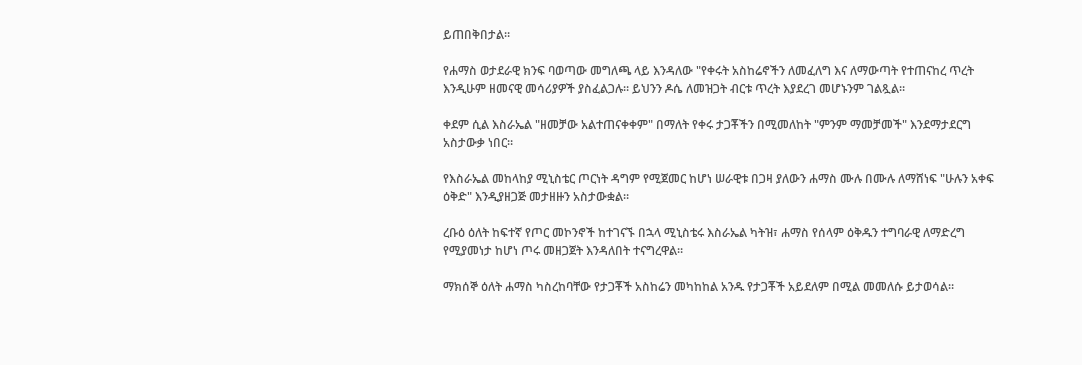ይጠበቅበታል።

የሐማስ ወታደራዊ ክንፍ ባወጣው መግለጫ ላይ እንዳለው "የቀሩት አስከሬኖችን ለመፈለግ እና ለማውጣት የተጠናከረ ጥረት እንዲሁም ዘመናዊ መሳሪያዎች ያስፈልጋሉ። ይህንን ዶሴ ለመዝጋት ብርቱ ጥረት እያደረገ መሆኑንም ገልጿል።

ቀደም ሲል እስራኤል "ዘመቻው አልተጠናቀቀም" በማለት የቀሩ ታጋቾችን በሚመለከት "ምንም ማመቻመች" እንደማታደርግ አስታውቃ ነበር።

የእስራኤል መከላከያ ሚኒስቴር ጦርነት ዳግም የሚጀመር ከሆነ ሠራዊቱ በጋዛ ያለውን ሐማስ ሙሉ በሙሉ ለማሸነፍ "ሁሉን አቀፍ ዕቅድ" እንዲያዘጋጅ መታዘዙን አስታውቋል።

ረቡዕ ዕለት ከፍተኛ የጦር መኮንኖች ከተገናኙ በኋላ ሚኒስቴሩ እስራኤል ካትዝ፣ ሐማስ የሰላም ዕቅዱን ተግባራዊ ለማድረግ የሚያመነታ ከሆነ ጦሩ መዘጋጀት እንዳለበት ተናግረዋል።

ማክሰኞ ዕለት ሐማስ ካስረከባቸው የታጋቾች አስከሬን መካከከል አንዱ የታጋቾች አይደለም በሚል መመለሱ ይታወሳል።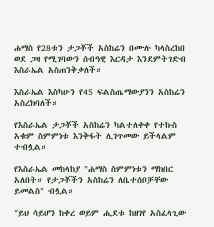ሐማስ የ28ቱን ታጋቾች አስከሬን በሙሉ ካላስረከበ ወደ ጋዛ የሚገባውን ሰብዓዊ እርዳታ እንደምትገድብ እስራኤል አስጠንቅቃለች።

እስራኤል እስካሁን የ45 ፍልስጤማውያንን አስከሬን አስረክባለች።

የእስራኤል ታጋቾች አስከሬን ካልተለቀቀ የተኩስ አቁም ስምምነቱ እንቅፋት ሊገጥመው ይችላልም ተብሏል።

የእስራኤል መከላከያ "ሐማስ ስምምነቱን ማክበር አለበት። የታጋቾችን አስከሬን ለቤተሰቦቻቸው ይመልስ" ብሏል።

"ይህ ሳይሆን ከቀረ ወይም ሒደቱ ከዘገየ አስፈላጊው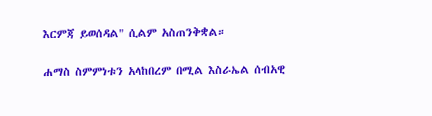እርምጃ ይወሰዳል" ሲልም አስጠንቅቋል።

ሐማስ ስምምነቱን አላከበረም በሚል እስራኤል ሰብአዊ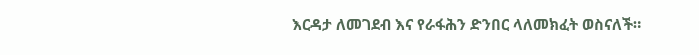እርዳታ ለመገደብ እና የራፋሕን ድንበር ላለመክፈት ወስናለች።